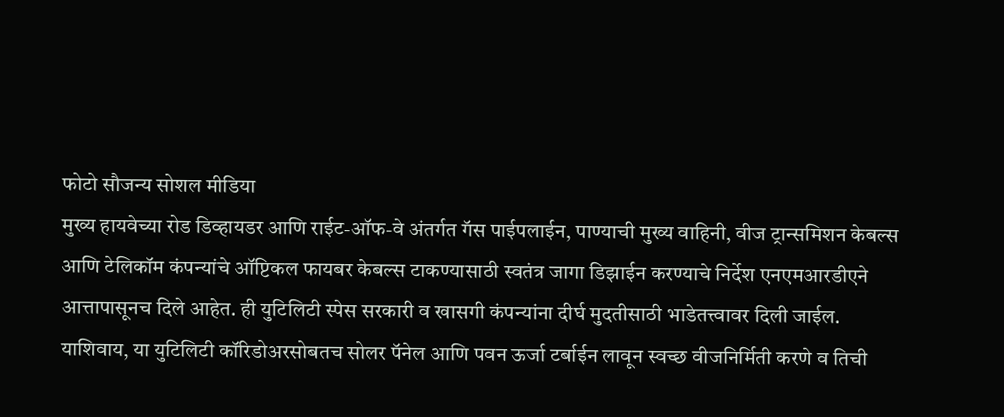फोटो सौजन्य सोशल मीडिया
मुख्य हायवेच्या रोड डिव्हायडर आणि राईट-ऑफ-वे अंतर्गत गॅस पाईपलाईन, पाण्याची मुख्य वाहिनी, वीज ट्रान्समिशन केबल्स आणि टेलिकॉम कंपन्यांचे ऑप्टिकल फायबर केबल्स टाकण्यासाठी स्वतंत्र जागा डिझाईन करण्याचे निर्देश एनएमआरडीएने आत्तापासूनच दिले आहेत. ही युटिलिटी स्पेस सरकारी व खासगी कंपन्यांना दीर्घ मुदतीसाठी भाडेतत्त्वावर दिली जाईल.
याशिवाय, या युटिलिटी कॉरिडोअरसोबतच सोलर पॅनेल आणि पवन ऊर्जा टर्बाईन लावून स्वच्छ वीजनिर्मिती करणे व तिची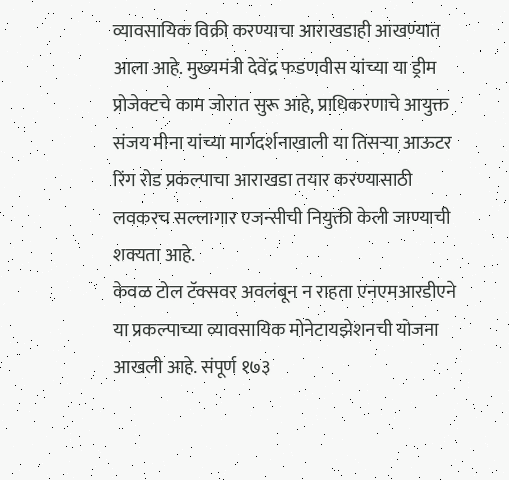व्यावसायिक विक्री करण्याचा आराखडाही आखण्यात आला आहे. मुख्यमंत्री देवेंद्र फडणवीस यांच्या या ड्रीम प्रोजेक्टचे काम जोरात सुरू आहे, प्राधिकरणाचे आयुक्त संजय मीना यांच्या मार्गदर्शनाखाली या तिसऱ्या आऊटर रिंग रोड प्रकल्पाचा आराखडा तयार करण्यासाठी लवकरच सल्लागार एजन्सीची नियुक्ती केली जाण्याची शक्यता आहे.
केवळ टोल टॅक्सवर अवलंबून न राहता एनएमआरडीएने या प्रकल्पाच्या व्यावसायिक मोनेटायझेशनची योजना आखली आहे. संपूर्ण १७३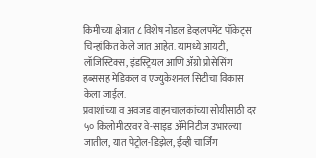किमीच्या क्षेत्रात ८ विशेष नोडल डेव्हलपमेंट पॉकेट्स चिन्हांकित केले जात आहेत. यामध्ये आयटी, लॉजिस्टिक्स, इंडस्ट्रियल आणि ॲग्रो प्रोसेसिंग हब्ससह मेडिकल व एज्युकेशनल सिटीचा विकास केला जाईल.
प्रवाशांच्या व अवजड वाहनचालकांच्या सोयीसाठी दर ५० किलोमीटरवर वे-साइड ॲमेनिटीज उभारल्या जातील, यात पेट्रोल-डिझेल, ईव्ही चार्जिंग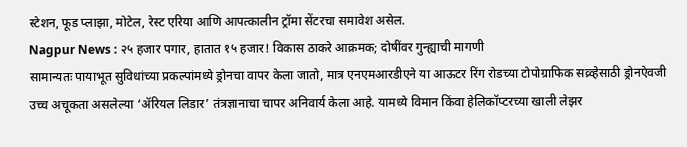स्टेशन, फूड प्लाझा, मोटेल, रेस्ट एरिया आणि आपत्कालीन ट्रॉमा सेंटरचा समावेश असेल.
Nagpur News : २५ हजार पगार, हातात १५ हजार! विकास ठाकरे आक्रमक; दोषींवर गुन्ह्याची मागणी
सामान्यतः पायाभूत सुविधांच्या प्रकल्पांमध्ये ड्रोनचा वापर केला जातो, मात्र एनएमआरडीएने या आऊटर रिंग रोडच्या टोपोग्राफिक सव्र्व्हेसाठी ड्रोनऐवजी उच्च अचूकता असलेल्या ‘ॲरियल लिडार’ तंत्रज्ञानाचा चापर अनिवार्य केला आहे. यामध्ये विमान किंवा हेलिकॉप्टरच्या खाली लेझर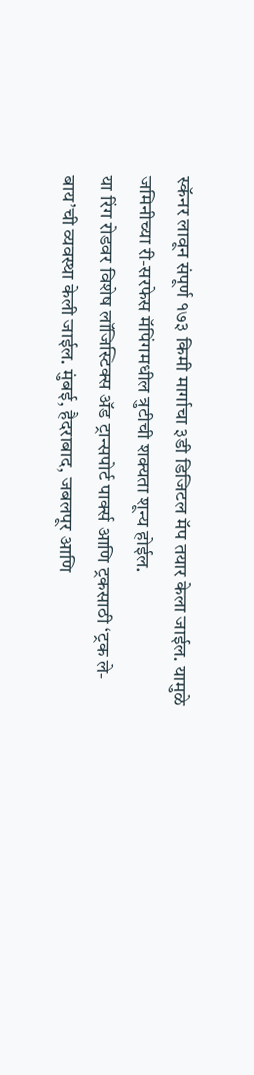स्कॅनर लावून संपूर्ण १७३ किमी मार्गाचा ३डी डिजिटल मॅप तयार केला जाईल. यामुळे जमिनीच्या री-सरफेस मॅपिंगमधील त्रुटीची शक्यता शून्य होईल.
या रिंग रोडवर विशेष लॉजिस्टिक्स ॲड ट्रान्सपोर्ट पार्क्स आणि ट्रकसाठी ‘ट्रक ले-बाय’ची व्यवस्था केली जाईल. मुंबई, हैदराबाद, जबलपूर आणि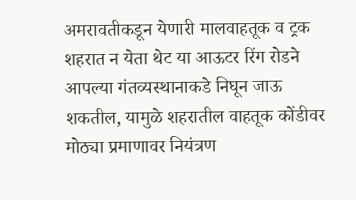अमरावतीकडून येणारी मालवाहतूक व ट्रक शहरात न येता थेट या आऊटर रिंग रोडने आपल्या गंतव्यस्थानाकडे निघून जाऊ शकतील, यामुळे शहरातील वाहतूक कोंडीवर मोठ्या प्रमाणावर नियंत्रण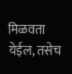मिळवता येईल, तसेच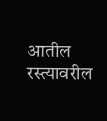आतील रस्त्यावरील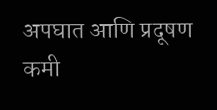अपघात आणि प्रदूषण कमी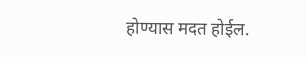होण्यास मदत होईल.